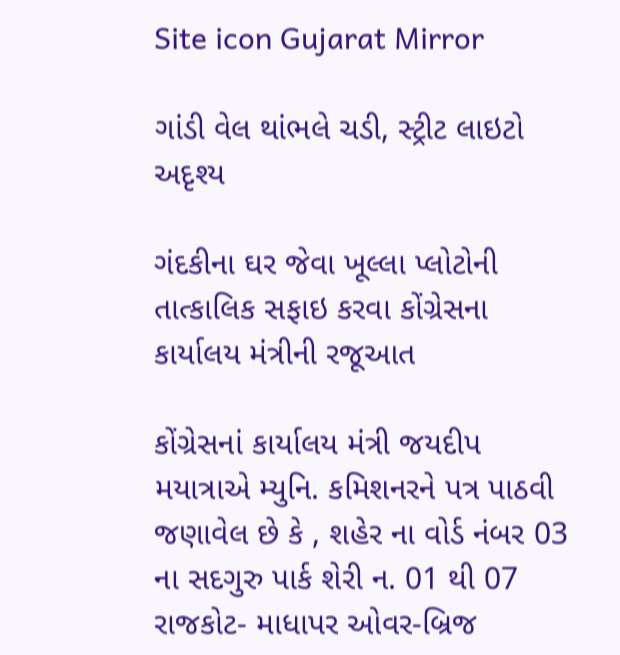Site icon Gujarat Mirror

ગાંડી વેલ થાંભલે ચડી, સ્ટ્રીટ લાઇટો અદૃશ્ય

ગંદકીના ઘર જેવા ખૂલ્લા પ્લોટોની તાત્કાલિક સફાઇ કરવા કોંગ્રેસના કાર્યાલય મંત્રીની રજૂઆત

કોંગ્રેસનાં કાર્યાલય મંત્રી જયદીપ મયાત્રાએ મ્યુનિ. કમિશનરને પત્ર પાઠવી જણાવેલ છે કે , શહેર ના વોર્ડ નંબર 03 ના સદગુરુ પાર્ક શેરી ન. 01 થી 07 રાજકોટ- માધાપર ઓવર-બ્રિજ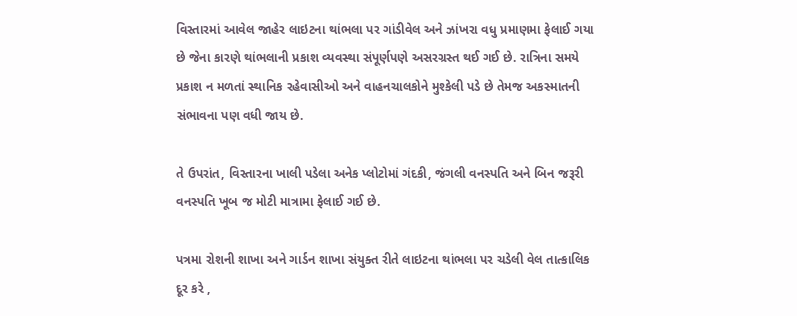વિસ્તારમાં આવેલ જાહેર લાઇટના થાંભલા પર ગાંડીવેલ અને ઝાંખરા વધુ પ્રમાણમા ફેલાઈ ગયા છે જેના કારણે થાંભલાની પ્રકાશ વ્યવસ્થા સંપૂર્ણપણે અસરગ્રસ્ત થઈ ગઈ છે. રાત્રિના સમયે પ્રકાશ ન મળતાં સ્થાનિક રહેવાસીઓ અને વાહનચાલકોને મુશ્કેલી પડે છે તેમજ અકસ્માતની સંભાવના પણ વધી જાય છે.

તે ઉપરાંત, વિસ્તારના ખાલી પડેલા અનેક પ્લોટોમાં ગંદકી, જંગલી વનસ્પતિ અને બિન જરૂરી વનસ્પતિ ખૂબ જ મોટી માત્રામા ફેલાઈ ગઈ છે.

પત્રમા રોશની શાખા અને ગાર્ડન શાખા સંયુક્ત રીતે લાઇટના થાંભલા પર ચડેલી વેલ તાત્કાલિક દૂર કરે ,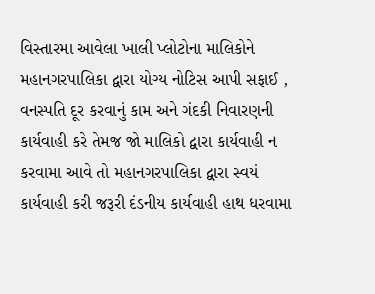વિસ્તારમા આવેલા ખાલી પ્લોટોના માલિકોને મહાનગરપાલિકા દ્વારા યોગ્ય નોટિસ આપી સફાઈ , વનસ્પતિ દૂર કરવાનું કામ અને ગંદકી નિવારણની કાર્યવાહી કરે તેમજ જો માલિકો દ્વારા કાર્યવાહી ન કરવામા આવે તો મહાનગરપાલિકા દ્વારા સ્વયં કાર્યવાહી કરી જરૂરી દંડનીય કાર્યવાહી હાથ ધરવામા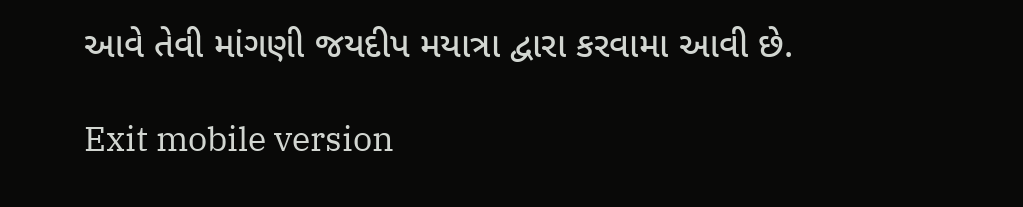આવે તેવી માંગણી જયદીપ મયાત્રા દ્વારા કરવામા આવી છે.

Exit mobile version